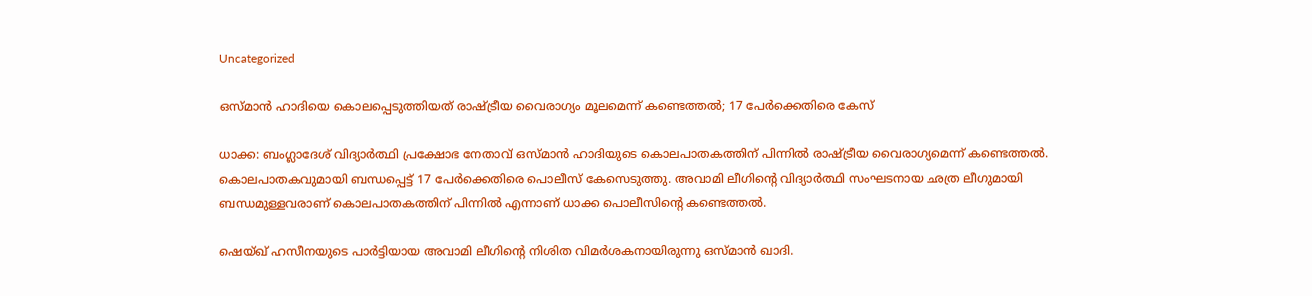Uncategorized

ഒസ്മാൻ ഹാദിയെ കൊലപ്പെടുത്തിയത് രാഷ്ട്രീയ വൈരാഗ്യം മൂലമെന്ന് കണ്ടെത്തൽ; 17 പേർക്കെതിരെ കേസ്

ധാക്ക: ബംഗ്ലാദേശ് വിദ്യാര്‍ത്ഥി പ്രക്ഷോഭ നേതാവ് ഒസ്മാന്‍ ഹാദിയുടെ കൊലപാതകത്തിന് പിന്നിൽ രാഷ്ട്രീയ വൈരാഗ്യമെന്ന് കണ്ടെത്തൽ. കൊലപാതകവുമായി ബന്ധപ്പെട്ട് 17 പേർക്കെതിരെ പൊലീസ് കേസെടുത്തു. അവാമി ലീഗിന്റെ വിദ്യാർത്ഥി സംഘടനായ ഛത്ര ലീഗുമായി ബന്ധമുള്ളവരാണ് കൊലപാതകത്തിന് പിന്നിൽ എന്നാണ് ധാക്ക പൊലീസിന്റെ കണ്ടെത്തൽ.

ഷെയ്ഖ് ഹസീനയുടെ പാർട്ടിയായ അവാമി ലീഗിന്റെ നിശിത വിമർശകനായിരുന്നു ഒസ്മാൻ ഖാദി.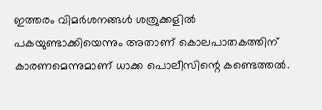ഇത്തരം വിമർശനങ്ങൾ ശത്രുക്കളിൽ പകയുണ്ടാക്കിയെന്നും അതാണ് കൊലപാതകത്തിന് കാരണമെന്നുമാണ് ധാക്ക പൊലീസിന്റെ കണ്ടെത്തൽ.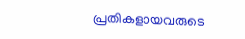പ്രതികളായവരുടെ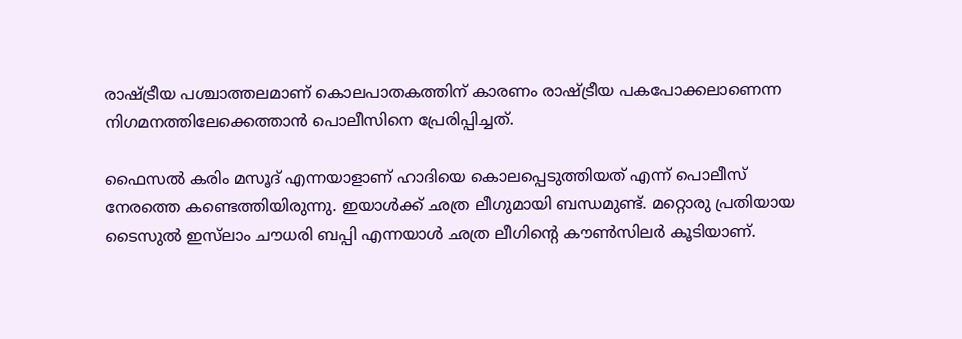രാഷ്ട്രീയ പശ്ചാത്തലമാണ് കൊലപാതകത്തിന് കാരണം രാഷ്ട്രീയ പകപോക്കലാണെന്ന നിഗമനത്തിലേക്കെത്താൻ പൊലീസിനെ പ്രേരിപ്പിച്ചത്.

ഫൈസൽ കരിം മസൂദ് എന്നയാളാണ് ഹാദിയെ കൊലപ്പെടുത്തിയത് എന്ന് പൊലീസ് നേരത്തെ കണ്ടെത്തിയിരുന്നു. ഇയാൾക്ക് ഛത്ര ലീഗുമായി ബന്ധമുണ്ട്. മറ്റൊരു പ്രതിയായ ടൈസുൽ ഇസ്‌ലാം ചൗധരി ബപ്പി എന്നയാൾ ഛത്ര ലീഗിന്റെ കൗൺസിലർ കൂടിയാണ്.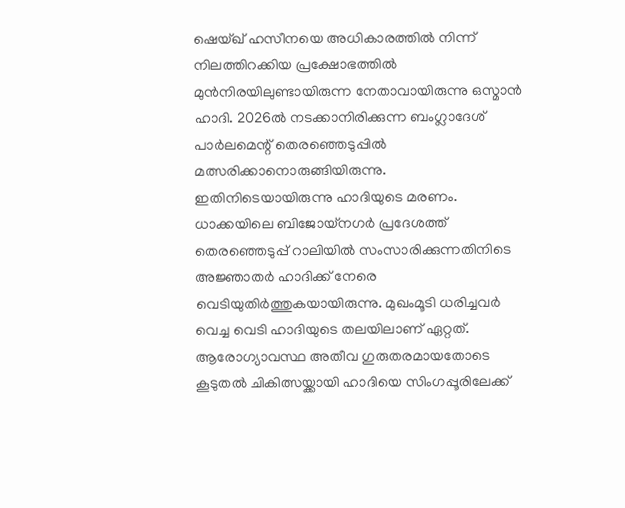ഷെയ്ഖ് ഹസീനയെ അധികാരത്തില്‍ നിന്ന് നിലത്തിറക്കിയ പ്രക്ഷോഭത്തില്‍ മുന്‍നിരയിലുണ്ടായിരുന്ന നേതാവായിരുന്നു ഒസ്മാന്‍ ഹാദി. 2026ല്‍ നടക്കാനിരിക്കുന്ന ബംഗ്ലാദേശ് പാര്‍ലമെന്റ് തെരഞ്ഞെടുപ്പില്‍ മത്സരിക്കാനൊരുങ്ങിയിരുന്നു. ഇതിനിടെയായിരുന്നു ഹാദിയുടെ മരണം. ധാക്കയിലെ ബിജോയ്നഗര്‍ പ്രദേശത്ത് തെരഞ്ഞെടുപ്പ് റാലിയില്‍ സംസാരിക്കുന്നതിനിടെ അജ്ഞാതര്‍ ഹാദിക്ക് നേരെ വെടിയുതിര്‍ത്തുകയായിരുന്നു. മുഖംമൂടി ധരിച്ചവര്‍ വെച്ച വെടി ഹാദിയുടെ തലയിലാണ് ഏറ്റത്. ആരോഗ്യാവസ്ഥ അതീവ ഗുരുതരമായതോടെ കൂടുതല്‍ ചികിത്സയ്ക്കായി ഹാദിയെ സിംഗപ്പൂരിലേക്ക്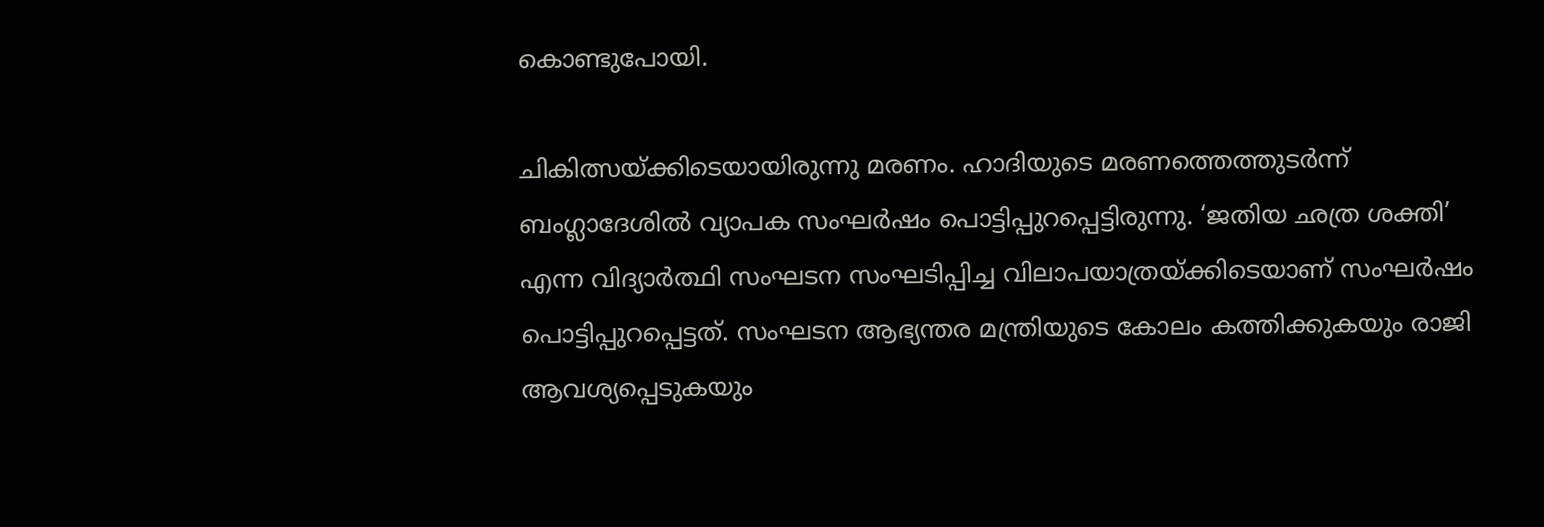കൊണ്ടുപോയി.

ചികിത്സയ്ക്കിടെയായിരുന്നു മരണം. ഹാദിയുടെ മരണത്തെത്തുടര്‍ന്ന് ബംഗ്ലാദേശില്‍ വ്യാപക സംഘര്‍ഷം പൊട്ടിപ്പുറപ്പെട്ടിരുന്നു. ‘ജതിയ ഛത്ര ശക്തി’ എന്ന വിദ്യാര്‍ത്ഥി സംഘടന സംഘടിപ്പിച്ച വിലാപയാത്രയ്ക്കിടെയാണ് സംഘര്‍ഷം പൊട്ടിപ്പുറപ്പെട്ടത്. സംഘടന ആഭ്യന്തര മന്ത്രിയുടെ കോലം കത്തിക്കുകയും രാജി ആവശ്യപ്പെടുകയും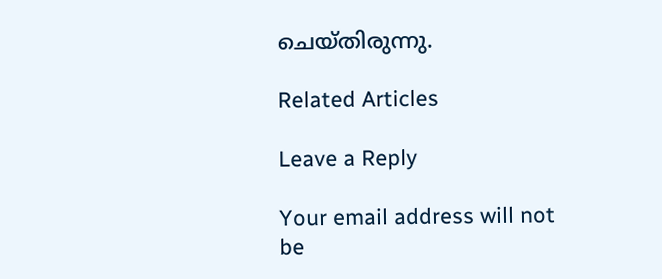ചെയ്തിരുന്നു.

Related Articles

Leave a Reply

Your email address will not be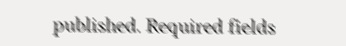published. Required fields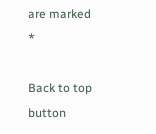are marked *

Back to top button